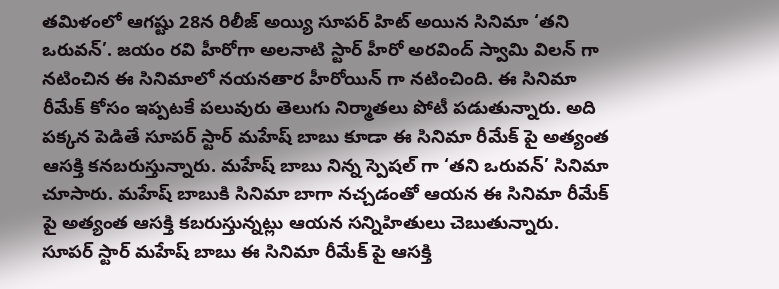తమిళంలో ఆగష్టు 28న రిలీజ్ అయ్యి సూపర్ హిట్ అయిన సినిమా ‘తని ఒరువన్’. జయం రవి హీరోగా అలనాటి స్టార్ హీరో అరవింద్ స్వామి విలన్ గా నటించిన ఈ సినిమాలో నయనతార హీరోయిన్ గా నటించింది. ఈ సినిమా రీమేక్ కోసం ఇప్పటకే పలువురు తెలుగు నిర్మాతలు పోటీ పడుతున్నారు. అది పక్కన పెడితే సూపర్ స్టార్ మహేష్ బాబు కూడా ఈ సినిమా రీమేక్ పై అత్యంత ఆసక్తి కనబరుస్తున్నారు. మహేష్ బాబు నిన్న స్పెషల్ గా ‘తని ఒరువన్’ సినిమా చూసారు. మహేష్ బాబుకి సినిమా బాగా నచ్చడంతో ఆయన ఈ సినిమా రీమేక్ పై అత్యంత ఆసక్తి కబరుస్తున్నట్లు ఆయన సన్నిహితులు చెబుతున్నారు.
సూపర్ స్టార్ మహేష్ బాబు ఈ సినిమా రీమేక్ పై ఆసక్తి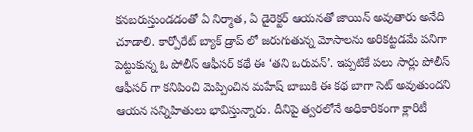కనబరుస్తుండడంతో ఏ నిర్మాత, ఏ డైరెక్టర్ ఆయనతో జాయిన్ అవుతారు అనేది చూడాలి. కార్పోరేట్ బ్యాక్ డ్రాప్ లో జరుగుతున్న మోసాలను అరికట్టడమే పనిగా పెట్టుకున్న ఓ పోలీస్ ఆఫీసర్ కథే ఈ ‘తని ఒరువన్’. ఇప్పటికే పలు సార్లు పోలీస్ ఆఫీసర్ గా కనిపించి మెప్పించిన మహేష్ బాబుకి ఈ కథ బాగా సెట్ అవుతుందని ఆయన సన్నిహితులు భావిస్తున్నారు. దీనిపై త్వరలోనే అధికారికంగా క్లారిటీ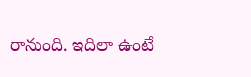రానుంది. ఇదిలా ఉంటే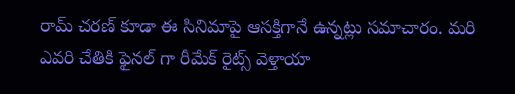రామ్ చరణ్ కూడా ఈ సినిమాపై ఆసక్తిగానే ఉన్నట్లు సమాచారం. మరి ఎవరి చేతికి ఫైనల్ గా రీమేక్ రైట్స్ వెళ్తాయా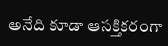అనేది కూడా ఆసక్తికరంగా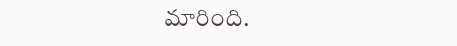మారింది.